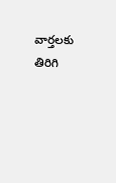వార్తలకు తిరిగి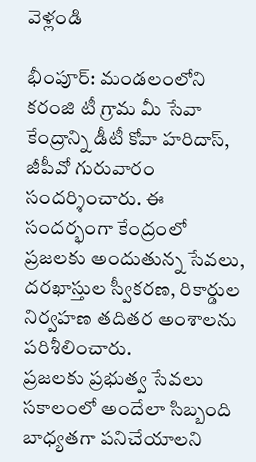వెళ్లండి

భీంపూర్: మండలంలోని కరంజి టీ గ్రామ మీ సేవా కేంద్రాన్ని డీటీ కోవా హరిదాస్, జీపీవో గురువారం సందర్శించారు. ఈ సందర్భంగా కేంద్రంలో ప్రజలకు అందుతున్న సేవలు, దరఖాస్తుల స్వీకరణ, రికార్డుల నిర్వహణ తదితర అంశాలను పరిశీలించారు.
ప్రజలకు ప్రభుత్వ సేవలు సకాలంలో అందేలా సిబ్బంది బాధ్యతగా పనిచేయాలని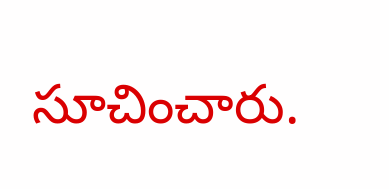సూచించారు.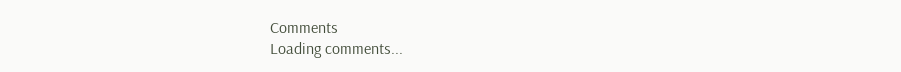Comments
Loading comments...